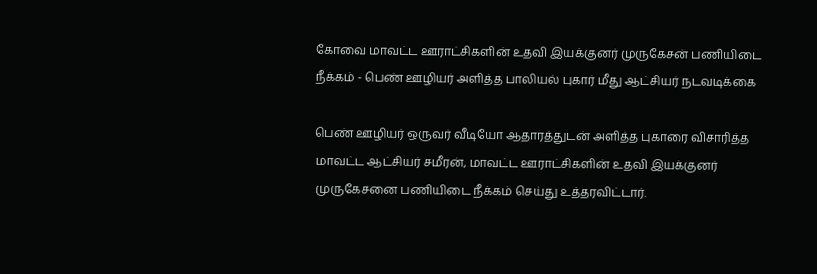கோவை மாவட்ட ஊராட்சிகளின் உதவி இயக்குனர் முருகேசன் பணியிடை நீக்கம் - பெண் ஊழியர் அளித்த பாலியல் புகார் மீது ஆட்சியர் நடவடிக்கை

பெண் ஊழியர் ஒருவர் வீடியோ ஆதாரத்துடன் அளித்த புகாரை விசாரித்த மாவட்ட ஆட்சியர் சமீரன், மாவட்ட ஊராட்சிகளின் உதவி இயக்குனர் முருகேசனை பணியிடை நீக்கம் செய்து உத்தரவிட்டார்.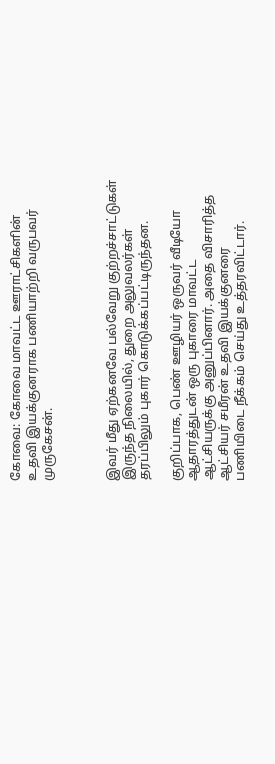கோவை: கோவை மாவட்ட ஊராட்சிகளின் உதவி இயக்குனராக பணியாற்றி வருபவர் முருகேசன்.



இவர் மீது ஏற்கனவே பல்வேறு குற்றச்சாட்டுகள் இருந்த நிலையில், துறை அலுவலர்கள் தரப்பிலும் புகார் கொடுக்கப்பட்டிருந்தன.

குறிப்பாக, பெண் ஊழியர் ஒருவர் வீடியோ ஆதாரத்துடன் ஒரு புகாரை மாவட்ட ஆட்சியருக்கு அனுப்பினார். அதை விசாரித்த ஆட்சியர் சமீரன் உதவி இயக்குனரை பணியிடை நீக்கம் செய்து உத்தரவிட்டார்.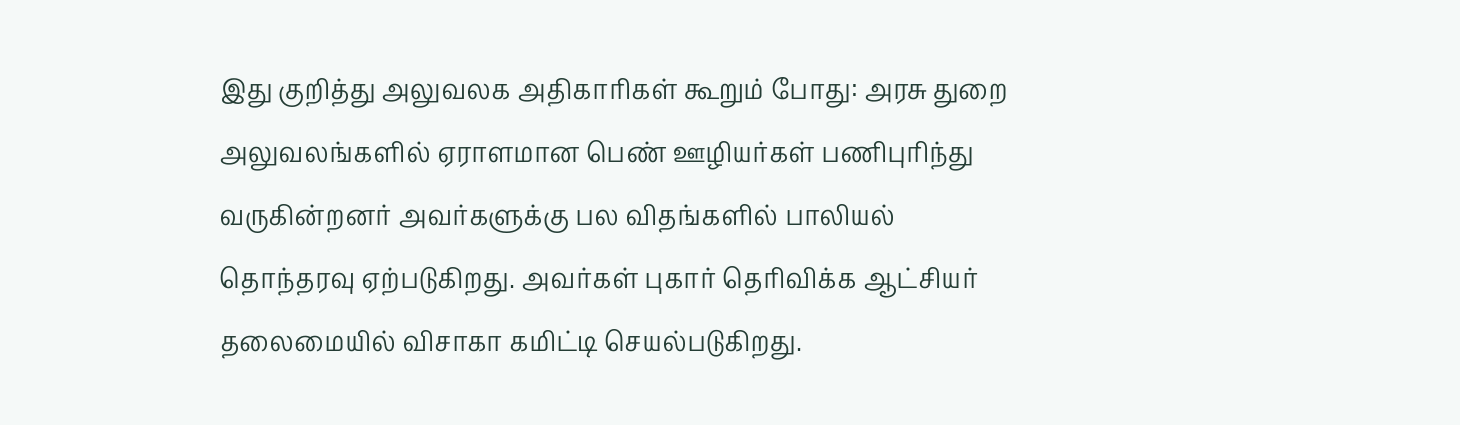இது குறித்து அலுவலக அதிகாரிகள் கூறும் போது: அரசு துறை அலுவலங்களில் ஏராளமான பெண் ஊழியர்கள் பணிபுரிந்து வருகின்றனர் அவர்களுக்கு பல விதங்களில் பாலியல் தொந்தரவு ஏற்படுகிறது. அவர்கள் புகார் தெரிவிக்க ஆட்சியர் தலைமையில் விசாகா கமிட்டி செயல்படுகிறது.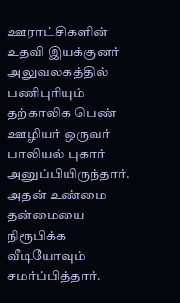ஊராட்சிகளின் உதவி இயக்குனர் அலுவலகத்தில் பணிபுரியும் தற்காலிக பெண் ஊழியர் ஒருவர் பாலியல் புகார் அனுப்பியிருந்தார். அதன் உண்மை தன்மையை நிரூபிக்க வீடியோவும் சமர்ப்பித்தார்.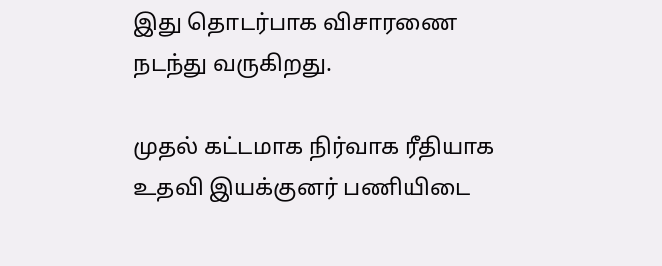இது தொடர்பாக விசாரணை நடந்து வருகிறது.

முதல் கட்டமாக நிர்வாக ரீதியாக உதவி இயக்குனர் பணியிடை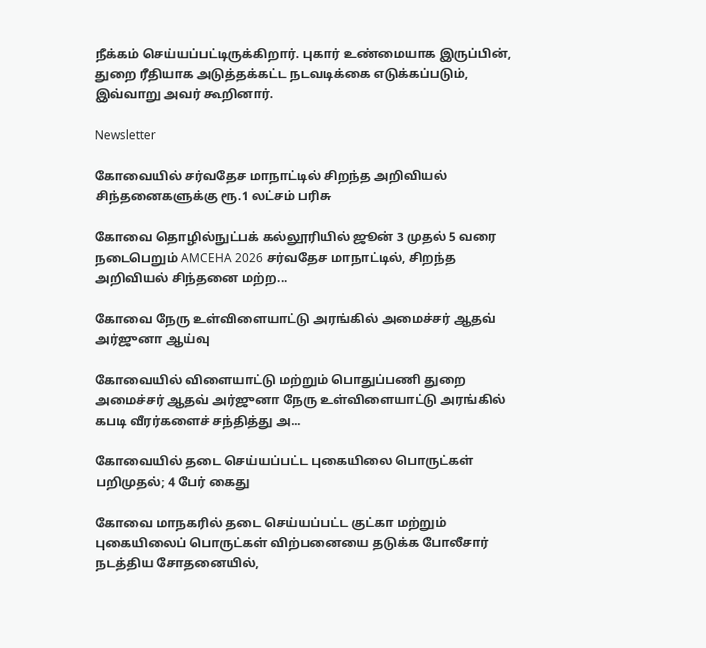நீக்கம் செய்யப்பட்டிருக்கிறார். புகார் உண்மையாக இருப்பின், துறை ரீதியாக அடுத்தக்கட்ட நடவடிக்கை எடுக்கப்படும், இவ்வாறு அவர் கூறினார்.

Newsletter

கோவையில் சர்வதேச மாநாட்டில் சிறந்த அறிவியல் சிந்தனைகளுக்கு ரூ.1 லட்சம் பரிசு

கோவை தொழில்நுட்பக் கல்லூரியில் ஜூன் 3 முதல் 5 வரை நடைபெறும் AMCEHA 2026 சர்வதேச மாநாட்டில், சிறந்த அறிவியல் சிந்தனை மற்ற...

கோவை நேரு உள்விளையாட்டு அரங்கில் அமைச்சர் ஆதவ் அர்ஜுனா ஆய்வு

கோவையில் விளையாட்டு மற்றும் பொதுப்பணி துறை அமைச்சர் ஆதவ் அர்ஜுனா நேரு உள்விளையாட்டு அரங்கில் கபடி வீரர்களைச் சந்தித்து அ...

கோவையில் தடை செய்யப்பட்ட புகையிலை பொருட்கள் பறிமுதல்; 4 பேர் கைது

கோவை மாநகரில் தடை செய்யப்பட்ட குட்கா மற்றும் புகையிலைப் பொருட்கள் விற்பனையை தடுக்க போலீசார் நடத்திய சோதனையில்,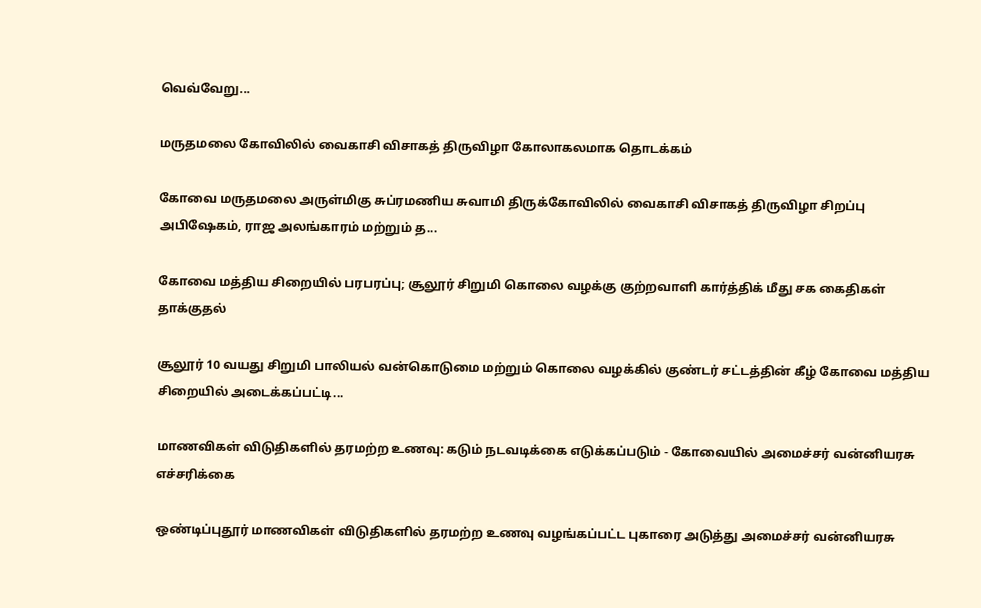வெவ்வேறு...

மருதமலை கோவிலில் வைகாசி விசாகத் திருவிழா கோலாகலமாக தொடக்கம்

கோவை மருதமலை அருள்மிகு சுப்ரமணிய சுவாமி திருக்கோவிலில் வைகாசி விசாகத் திருவிழா சிறப்பு அபிஷேகம், ராஜ அலங்காரம் மற்றும் த...

கோவை மத்திய சிறையில் பரபரப்பு; சூலூர் சிறுமி கொலை வழக்கு குற்றவாளி கார்த்திக் மீது சக கைதிகள் தாக்குதல்

சூலூர் 10 வயது சிறுமி பாலியல் வன்கொடுமை மற்றும் கொலை வழக்கில் குண்டர் சட்டத்தின் கீழ் கோவை மத்திய சிறையில் அடைக்கப்பட்டி...

மாணவிகள் விடுதிகளில் தரமற்ற உணவு: கடும் நடவடிக்கை எடுக்கப்படும் - கோவையில் அமைச்சர் வன்னியரசு எச்சரிக்கை

ஒண்டிப்புதூர் மாணவிகள் விடுதிகளில் தரமற்ற உணவு வழங்கப்பட்ட புகாரை அடுத்து அமைச்சர் வன்னியரசு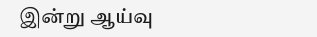இன்று ஆய்வு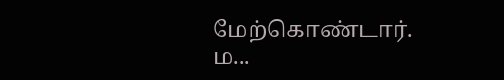மேற்கொண்டார். ம...